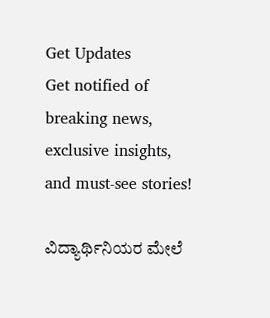Get Updates
Get notified of breaking news, exclusive insights, and must-see stories!

ವಿದ್ಯಾರ್ಥಿನಿಯರ ಮೇಲೆ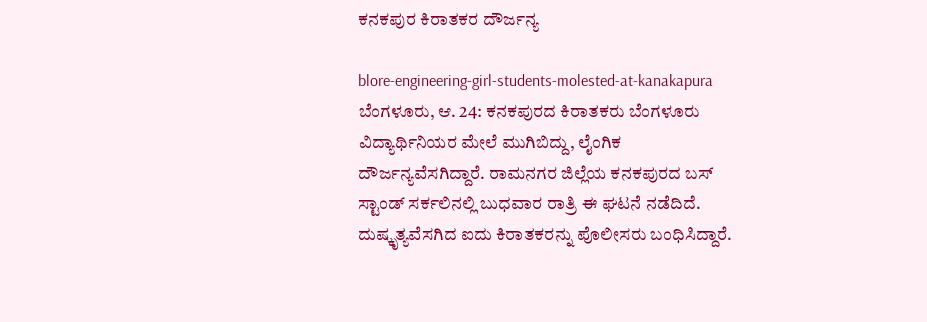ಕನಕಪುರ ಕಿರಾತಕರ ದೌರ್ಜನ್ಯ

blore-engineering-girl-students-molested-at-kanakapura
ಬೆಂಗಳೂರು, ಆ. 24: ಕನಕಪುರದ ಕಿರಾತಕರು ಬೆಂಗಳೂರು ವಿದ್ಯಾರ್ಥಿನಿಯರ ಮೇಲೆ ಮುಗಿಬಿದ್ದು, ಲೈಂಗಿಕ ದೌರ್ಜನ್ಯವೆಸಗಿದ್ದಾರೆ. ರಾಮನಗರ ಜಿಲ್ಲೆಯ ಕನಕಪುರದ ಬಸ್ ಸ್ಟಾಂಡ್ ಸರ್ಕಲಿನಲ್ಲಿ ಬುಧವಾರ ರಾತ್ರಿ ಈ ಘಟನೆ ನಡೆದಿದೆ. ದುಷ್ಕೃತ್ಯವೆಸಗಿದ ಐದು ಕಿರಾತಕರನ್ನು ಪೊಲೀಸರು ಬಂಧಿಸಿದ್ದಾರೆ.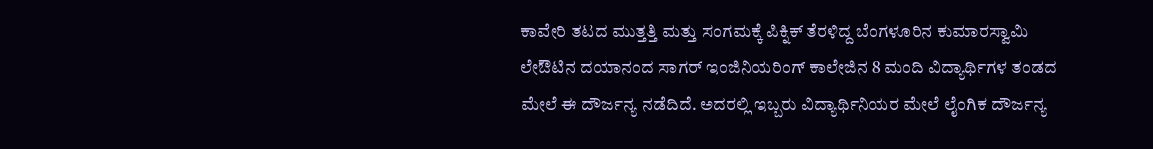ಕಾವೇರಿ ತಟದ ಮುತ್ತತ್ತಿ ಮತ್ತು ಸಂಗಮಕ್ಕೆ ಪಿಕ್ನಿಕ್ ತೆರಳಿದ್ದ ಬೆಂಗಳೂರಿನ ಕುಮಾರಸ್ವಾಮಿ ಲೇಔಟಿನ ದಯಾನಂದ ಸಾಗರ್ ಇಂಜಿನಿಯರಿಂಗ್ ಕಾಲೇಜಿನ 8 ಮಂದಿ ವಿದ್ಯಾರ್ಥಿಗಳ ತಂಡದ ಮೇಲೆ ಈ ದೌರ್ಜನ್ಯ ನಡೆದಿದೆ. ಅದರಲ್ಲಿ ಇಬ್ಬರು ವಿದ್ಯಾರ್ಥಿನಿಯರ ಮೇಲೆ ಲೈಂಗಿಕ ದೌರ್ಜನ್ಯ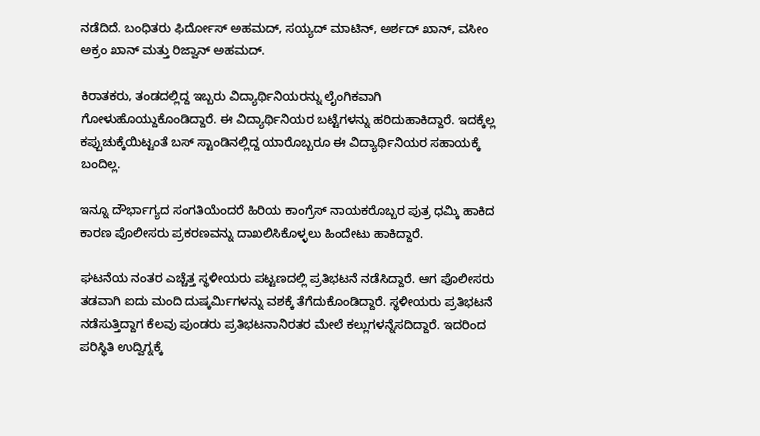ನಡೆದಿದೆ. ಬಂಧಿತರು ಫಿರ್ದೋಸ್ ಅಹಮದ್, ಸಯ್ಯದ್ ಮಾಟಿನ್, ಅರ್ಶದ್ ಖಾನ್, ವಸೀಂ ಅಕ್ರಂ ಖಾನ್ ಮತ್ತು ರಿಜ್ವಾನ್ ಅಹಮದ್.

ಕಿರಾತಕರು, ತಂಡದಲ್ಲಿದ್ದ ಇಬ್ಬರು ವಿದ್ಯಾರ್ಥಿನಿಯರನ್ನು ಲೈಂಗಿಕವಾಗಿ ಗೋಳುಹೊಯ್ದುಕೊಂಡಿದ್ದಾರೆ. ಈ ವಿದ್ಯಾರ್ಥಿನಿಯರ ಬಟ್ಟೆಗಳನ್ನು ಹರಿದುಹಾಕಿದ್ದಾರೆ. ಇದಕ್ಕೆಲ್ಲ ಕಪ್ಪುಚುಕ್ಕೆಯಿಟ್ಟಂತೆ ಬಸ್ ಸ್ಟಾಂಡಿನಲ್ಲಿದ್ದ ಯಾರೊಬ್ಬರೂ ಈ ವಿದ್ಯಾರ್ಥಿನಿಯರ ಸಹಾಯಕ್ಕೆ ಬಂದಿಲ್ಲ.

ಇನ್ನೂ ದೌರ್ಭಾಗ್ಯದ ಸಂಗತಿಯೆಂದರೆ ಹಿರಿಯ ಕಾಂಗ್ರೆಸ್ ನಾಯಕರೊಬ್ಬರ ಪುತ್ರ ಧಮ್ಕಿ ಹಾಕಿದ ಕಾರಣ ಪೊಲೀಸರು ಪ್ರಕರಣವನ್ನು ದಾಖಲಿಸಿಕೊಳ್ಳಲು ಹಿಂದೇಟು ಹಾಕಿದ್ದಾರೆ.

ಘಟನೆಯ ನಂತರ ಎಚ್ಚೆತ್ತ ಸ್ಥಳೀಯರು ಪಟ್ಟಣದಲ್ಲಿ ಪ್ರತಿಭಟನೆ ನಡೆಸಿದ್ದಾರೆ. ಆಗ ಪೊಲೀಸರು ತಡವಾಗಿ ಐದು ಮಂದಿ ದುಷ್ಕರ್ಮಿಗಳನ್ನು ವಶಕ್ಕೆ ತೆಗೆದುಕೊಂಡಿದ್ದಾರೆ. ಸ್ಥಳೀಯರು ಪ್ರತಿಭಟನೆ ನಡೆಸುತ್ತಿದ್ದಾಗ ಕೆಲವು ಪುಂಡರು ಪ್ರತಿಭಟನಾನಿರತರ ಮೇಲೆ ಕಲ್ಲುಗಳನ್ನೆಸದಿದ್ದಾರೆ. ಇದರಿಂದ ಪರಿಸ್ಥಿತಿ ಉದ್ವಿಗ್ನಕ್ಕೆ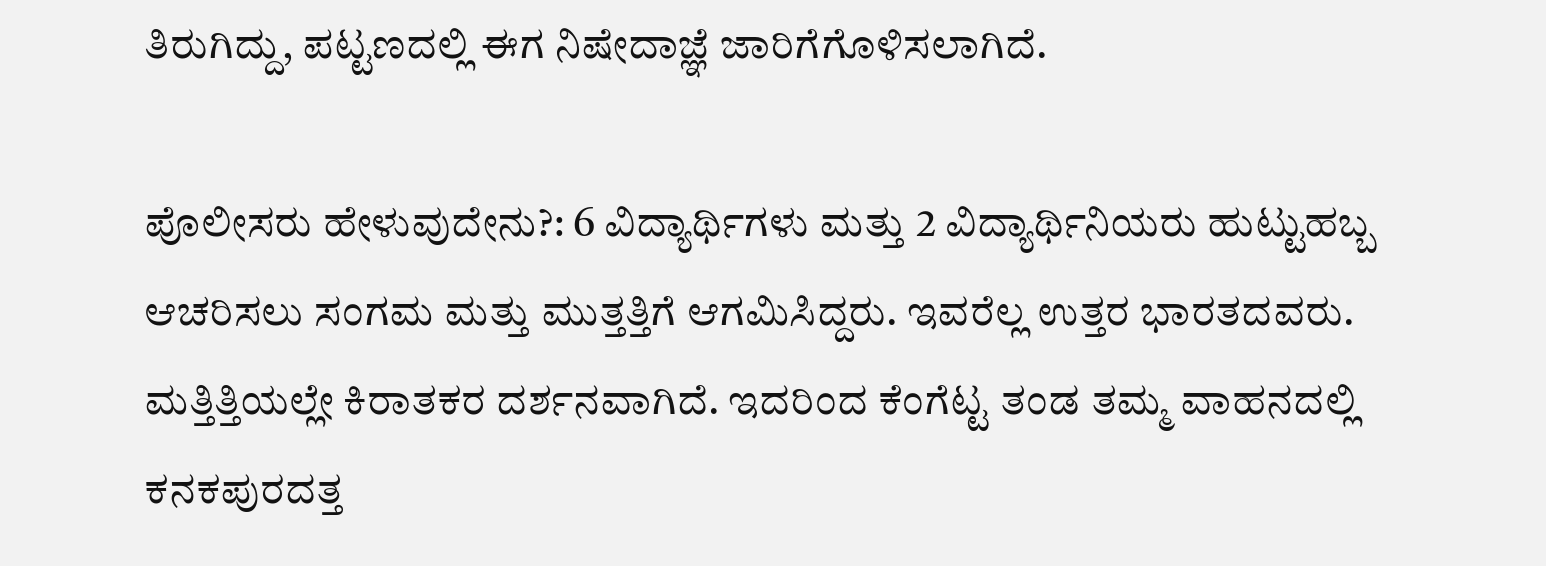ತಿರುಗಿದ್ದು, ಪಟ್ಟಣದಲ್ಲಿ ಈಗ ನಿಷೇದಾಜ್ಞೆ ಜಾರಿಗೆಗೊಳಿಸಲಾಗಿದೆ.

ಪೊಲೀಸರು ಹೇಳುವುದೇನು?: 6 ವಿದ್ಯಾರ್ಥಿಗಳು ಮತ್ತು 2 ವಿದ್ಯಾರ್ಥಿನಿಯರು ಹುಟ್ಟುಹಬ್ಬ ಆಚರಿಸಲು ಸಂಗಮ ಮತ್ತು ಮುತ್ತತ್ತಿಗೆ ಆಗಮಿಸಿದ್ದರು. ಇವರೆಲ್ಲ ಉತ್ತರ ಭಾರತದವರು. ಮತ್ತಿತ್ತಿಯಲ್ಲೇ ಕಿರಾತಕರ ದರ್ಶನವಾಗಿದೆ. ಇದರಿಂದ ಕೆಂಗೆಟ್ಟ ತಂಡ ತಮ್ಮ ವಾಹನದಲ್ಲಿ ಕನಕಪುರದತ್ತ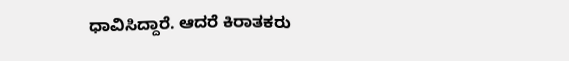ಧಾವಿಸಿದ್ದಾರೆ. ಆದರೆ ಕಿರಾತಕರು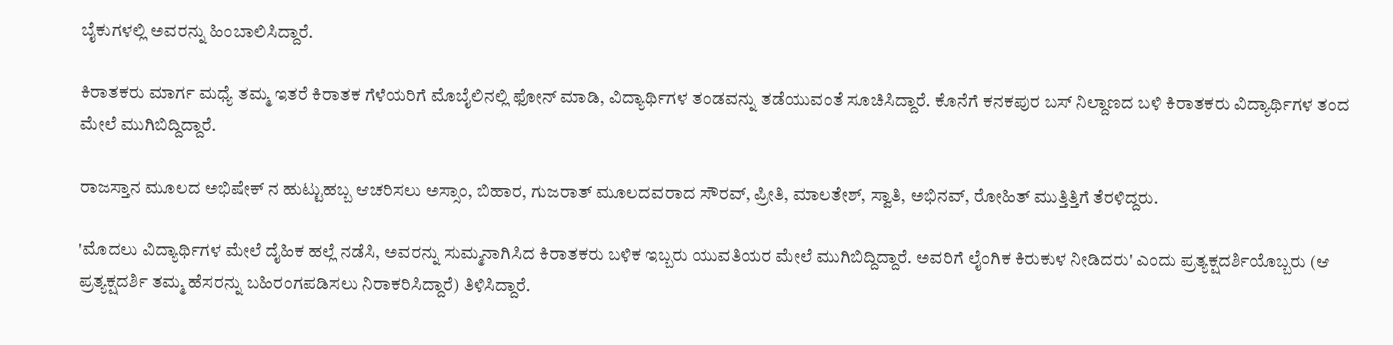ಬೈಕುಗಳಲ್ಲಿ ಅವರನ್ನು ಹಿಂಬಾಲಿಸಿದ್ದಾರೆ.

ಕಿರಾತಕರು ಮಾರ್ಗ ಮಧ್ಯೆ ತಮ್ಮ ಇತರೆ ಕಿರಾತಕ ಗೆಳೆಯರಿಗೆ ಮೊಬೈಲಿನಲ್ಲಿ ಫೋನ್ ಮಾಡಿ, ವಿದ್ಯಾರ್ಥಿಗಳ ತಂಡವನ್ನು ತಡೆಯುವಂತೆ ಸೂಚಿಸಿದ್ದಾರೆ. ಕೊನೆಗೆ ಕನಕಪುರ ಬಸ್ ನಿಲ್ದಾಣದ ಬಳಿ ಕಿರಾತಕರು ವಿದ್ಯಾರ್ಥಿಗಳ ತಂದ ಮೇಲೆ ಮುಗಿಬಿದ್ದಿದ್ದಾರೆ.

ರಾಜಸ್ತಾನ ಮೂಲದ ಅಭಿಷೇಕ್ ನ ಹುಟ್ಟುಹಬ್ಬ ಆಚರಿಸಲು ಅಸ್ಸಾಂ, ಬಿಹಾರ, ಗುಜರಾತ್ ಮೂಲದವರಾದ ಸೌರವ್, ಪ್ರೀತಿ, ಮಾಲತೇಶ್, ಸ್ವಾತಿ, ಅಭಿನವ್, ರೋಹಿತ್ ಮುತ್ತಿತ್ತಿಗೆ ತೆರಳಿದ್ದರು.

'ಮೊದಲು ವಿದ್ಯಾರ್ಥಿಗಳ ಮೇಲೆ ದೈಹಿಕ ಹಲ್ಲೆ ನಡೆಸಿ, ಅವರನ್ನು ಸುಮ್ಮನಾಗಿಸಿದ ಕಿರಾತಕರು ಬಳಿಕ ಇಬ್ಬರು ಯುವತಿಯರ ಮೇಲೆ ಮುಗಿಬಿದ್ದಿದ್ದಾರೆ. ಅವರಿಗೆ ಲೈಂಗಿಕ ಕಿರುಕುಳ ನೀಡಿದರು' ಎಂದು ಪ್ರತ್ಯಕ್ಷದರ್ಶಿಯೊಬ್ಬರು (ಆ ಪ್ರತ್ಯಕ್ಷದರ್ಶಿ ತಮ್ಮ ಹೆಸರನ್ನು ಬಹಿರಂಗಪಡಿಸಲು ನಿರಾಕರಿಸಿದ್ದಾರೆ) ತಿಳಿಸಿದ್ದಾರೆ.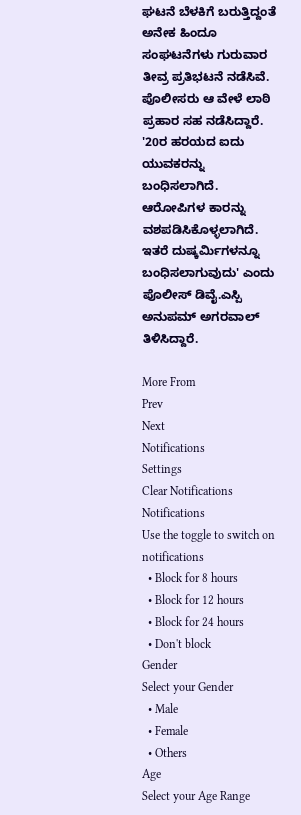ಘಟನೆ ಬೆಳಕಿಗೆ ಬರುತ್ತಿದ್ದಂತೆ ಅನೇಕ ಹಿಂದೂ ಸಂಘಟನೆಗಳು ಗುರುವಾರ ತೀವ್ರ ಪ್ರತಿಭಟನೆ ನಡೆಸಿವೆ. ಪೊಲೀಸರು ಆ ವೇಳೆ ಲಾಠಿ ಪ್ರಹಾರ ಸಹ ನಡೆಸಿದ್ದಾರೆ. '20ರ ಹರಯದ ಐದು ಯುವಕರನ್ನು ಬಂಧಿಸಲಾಗಿದೆ. ಆರೋಪಿಗಳ ಕಾರನ್ನು ವಶಪಡಿಸಿಕೊಳ್ಳಲಾಗಿದೆ. ಇತರೆ ದುಷ್ಕರ್ಮಿಗಳನ್ನೂ ಬಂಧಿಸಲಾಗುವುದು' ಎಂದು ಪೊಲೀಸ್ ಡಿವೈ.ಎಸ್ಪಿ ಅನುಪಮ್ ಅಗರವಾಲ್ ತಿಳಿಸಿದ್ದಾರೆ.

More From
Prev
Next
Notifications
Settings
Clear Notifications
Notifications
Use the toggle to switch on notifications
  • Block for 8 hours
  • Block for 12 hours
  • Block for 24 hours
  • Don't block
Gender
Select your Gender
  • Male
  • Female
  • Others
Age
Select your Age Range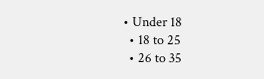• Under 18
  • 18 to 25
  • 26 to 35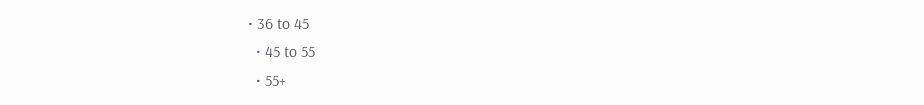• 36 to 45
  • 45 to 55
  • 55+